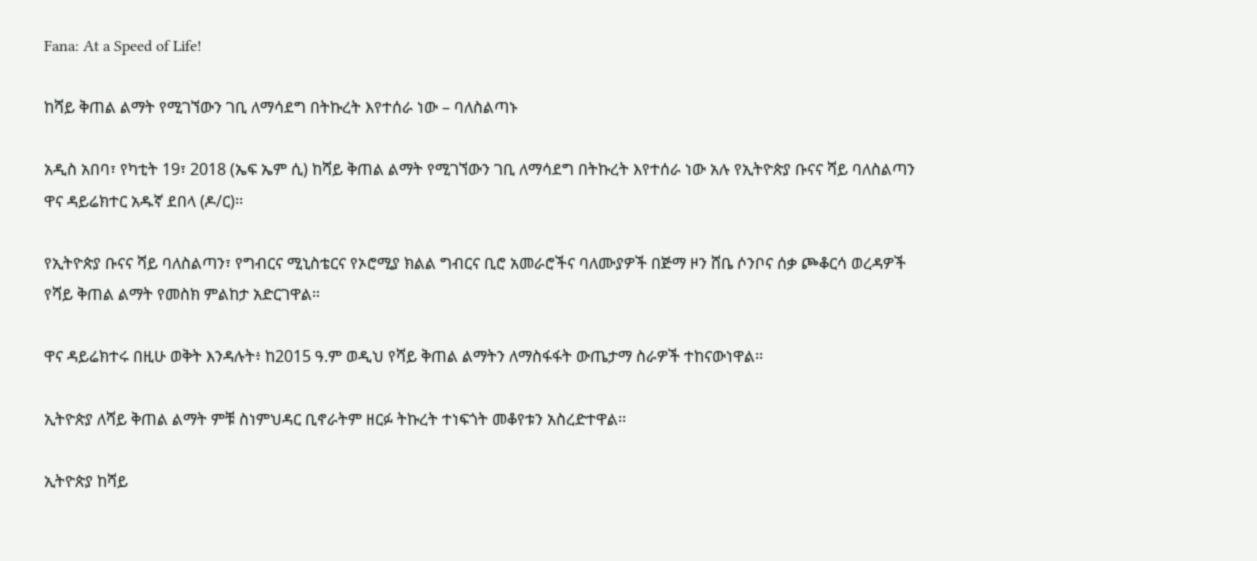Fana: At a Speed of Life!

ከሻይ ቅጠል ልማት የሚገኘውን ገቢ ለማሳደግ በትኩረት እየተሰራ ነው – ባለስልጣኑ

አዲስ አበባ፣ የካቲት 19፣ 2018 (ኤፍ ኤም ሲ) ከሻይ ቅጠል ልማት የሚገኘውን ገቢ ለማሳደግ በትኩረት እየተሰራ ነው አሉ የኢትዮጵያ ቡናና ሻይ ባለስልጣን ዋና ዳይሬክተር አዱኛ ደበላ (ዶ/ር)፡፡

የኢትዮጵያ ቡናና ሻይ ባለስልጣን፣ የግብርና ሚኒስቴርና የኦሮሚያ ክልል ግብርና ቢሮ አመራሮችና ባለሙያዎች በጅማ ዞን ሸቤ ሶንቦና ሰቃ ጮቆርሳ ወረዳዎች የሻይ ቅጠል ልማት የመስክ ምልከታ አድርገዋል።

ዋና ዳይሬክተሩ በዚሁ ወቅት እንዳሉት፥ ከ2015 ዓ.ም ወዲህ የሻይ ቅጠል ልማትን ለማስፋፋት ውጤታማ ስራዎች ተከናውነዋል፡፡

ኢትዮጵያ ለሻይ ቅጠል ልማት ምቹ ስነምህዳር ቢኖራትም ዘርፉ ትኩረት ተነፍጎት መቆየቱን አስረድተዋል፡፡

ኢትዮጵያ ከሻይ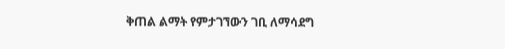ቅጠል ልማት የምታገኘውን ገቢ ለማሳደግ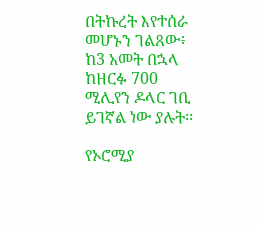በትኩረት እየተሰራ መሆኑን ገልጸው፥ ከ3 አመት በኋላ ከዘርፉ 700 ሚሊየን ዶላር ገቢ ይገኛል ነው ያሉት፡፡

የኦሮሚያ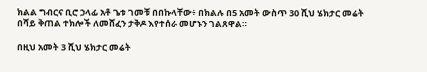ክልል ግብርና ቢሮ ኃላፊ አቶ ጌቱ ገመቹ በበኩላቸው፥ በክልሉ በ5 አመት ውስጥ 30 ሺህ ሄክታር መሬት በሻይ ቅጠል ተክሎች ለመሸፈን ታቅዶ እየተሰራ መሆኑን ገልጸዋል።

በዚህ አመት 3 ሺህ ሄክታር መሬት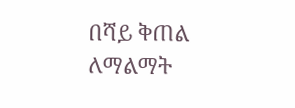በሻይ ቅጠል ለማልማት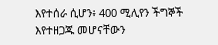እየተሰራ ሲሆን፥ 400 ሚሊየን ችግኞች እየተዘጋጁ መሆናቸውን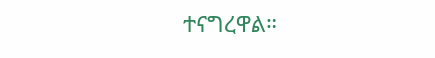ተናግረዋል።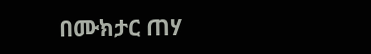በሙክታር ጠሃ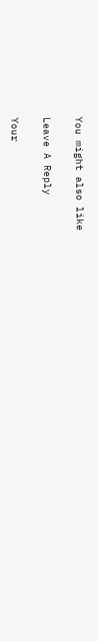You might also like

Leave A Reply

Your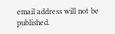email address will not be published.